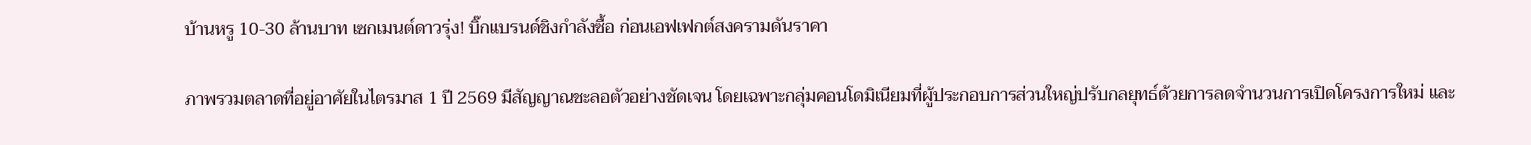บ้านหรู 10-30 ล้านบาท เซกเมนต์ดาวรุ่ง! บิ๊กแบรนด์ชิงกำลังซื้อ ก่อนเอฟเฟกต์สงครามดันราคา

ภาพรวมตลาดที่อยู่อาศัยในไตรมาส 1 ปี 2569 มีสัญญาณชะลอตัวอย่างชัดเจน โดยเฉพาะกลุ่มคอนโดมิเนียมที่ผู้ประกอบการส่วนใหญ่ปรับกลยุทธ์ด้วยการลดจำนวนการเปิดโครงการใหม่ และ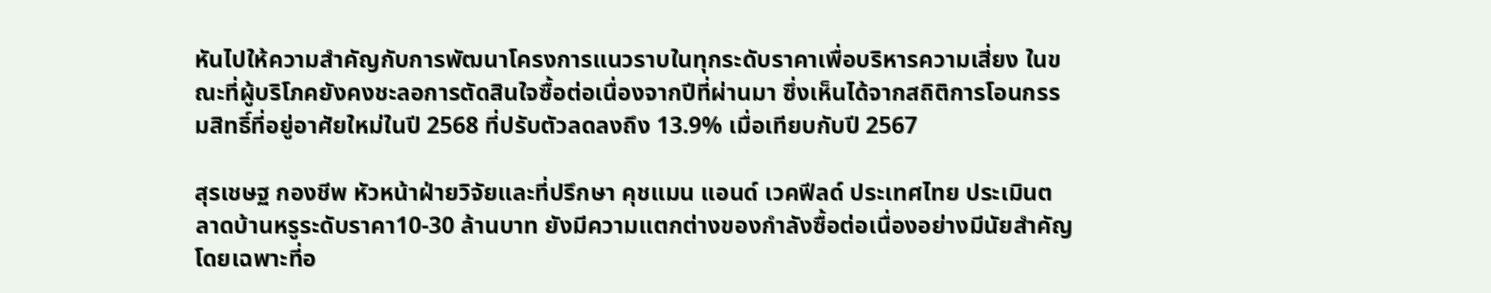หันไปให้ความสำคัญกับการพัฒนาโครงการแนวราบในทุกระดับราคาเพื่อบริหารความเสี่ยง ในขณะที่ผู้บริโภคยังคงชะลอการตัดสินใจซื้อต่อเนื่องจากปีที่ผ่านมา ซึ่งเห็นได้จากสถิติการโอนกรรมสิทธิ์ที่อยู่อาศัยใหม่ในปี 2568 ที่ปรับตัวลดลงถึง 13.9% เมื่อเทียบกับปี 2567

สุรเชษฐ กองชีพ หัวหน้าฝ่ายวิจัยและที่ปรึกษา คุชแมน แอนด์ เวคฟีลด์ ประเทศไทย ประเมินตลาดบ้านหรูระดับราคา10-30 ล้านบาท ยังมีความแตกต่างของกำลังซื้อต่อเนื่องอย่างมีนัยสำคัญ โดยเฉพาะที่อ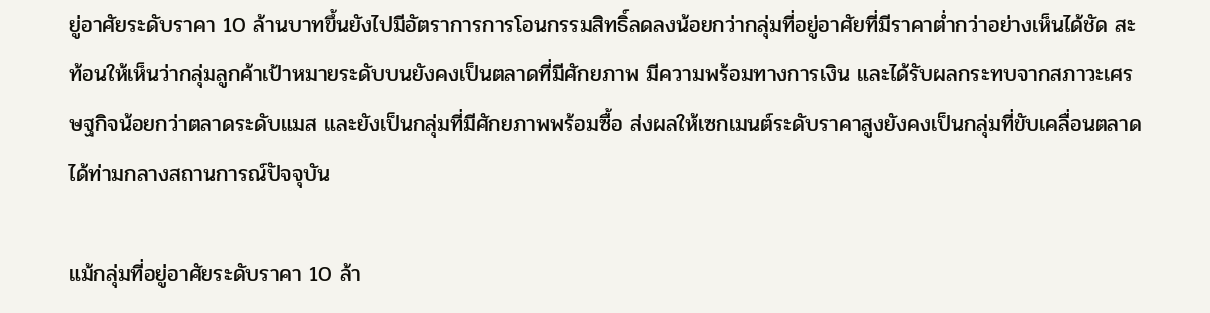ยู่อาศัยระดับราคา 10 ล้านบาทขึ้นยังไปมีอัตราการการโอนกรรมสิทธิ์ลดลงน้อยกว่ากลุ่มที่อยู่อาศัยที่มีราคาต่ำกว่าอย่างเห็นได้ชัด สะท้อนให้เห็นว่ากลุ่มลูกค้าเป้าหมายระดับบนยังคงเป็นตลาดที่มีศักยภาพ มีความพร้อมทางการเงิน และได้รับผลกระทบจากสภาวะเศรษฐกิจน้อยกว่าตลาดระดับแมส และยังเป็นกลุ่มที่มีศักยภาพพร้อมซื้อ ส่งผลให้เซกเมนต์ระดับราคาสูงยังคงเป็นกลุ่มที่ขับเคลื่อนตลาดได้ท่ามกลางสถานการณ์ปัจจุบัน

แม้กลุ่มที่อยู่อาศัยระดับราคา 10 ล้า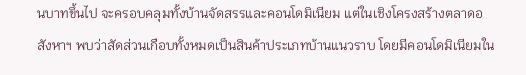นบาทขึ้นไป จะครอบคลุมทั้งบ้านจัดสรรและคอนโดมิเนียม แต่ในเชิงโครงสร้างตลาดอสังหาฯ พบว่าสัดส่วนเกือบทั้งหมดเป็นสินค้าประเภทบ้านแนวราบ โดยมีคอนโดมิเนียมใน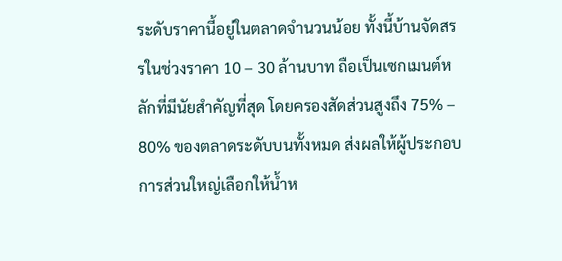ระดับราคานี้อยู่ในตลาดจำนวนน้อย ทั้งนี้บ้านจัดสรรในช่วงราคา 10 – 30 ล้านบาท ถือเป็นเซกเมนต์หลักที่มีนัยสำคัญที่สุด โดยครองสัดส่วนสูงถึง 75% – 80% ของตลาดระดับบนทั้งหมด ส่งผลให้ผู้ประกอบการส่วนใหญ่เลือกให้น้ำห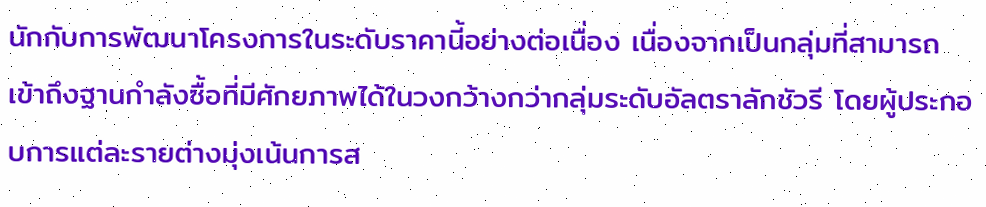นักกับการพัฒนาโครงการในระดับราคานี้อย่างต่อเนื่อง เนื่องจากเป็นกลุ่มที่สามารถเข้าถึงฐานกำลังซื้อที่มีศักยภาพได้ในวงกว้างกว่ากลุ่มระดับอัลตราลักชัวรี โดยผู้ประกอบการแต่ละรายต่างมุ่งเน้นการส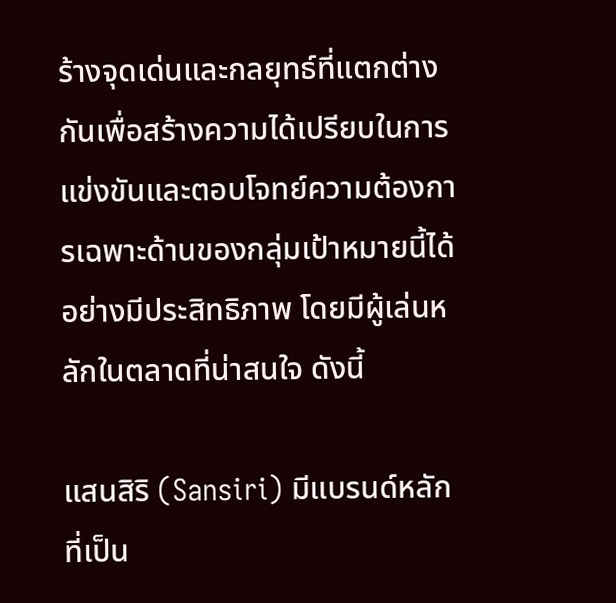ร้างจุดเด่นและกลยุทธ์ที่แตกต่างกันเพื่อสร้างความได้เปรียบในการแข่งขันและตอบโจทย์ความต้องการเฉพาะด้านของกลุ่มเป้าหมายนี้ได้อย่างมีประสิทธิภาพ โดยมีผู้เล่นหลักในตลาดที่น่าสนใจ ดังนี้

แสนสิริ (Sansiri) มีแบรนด์หลักที่เป็น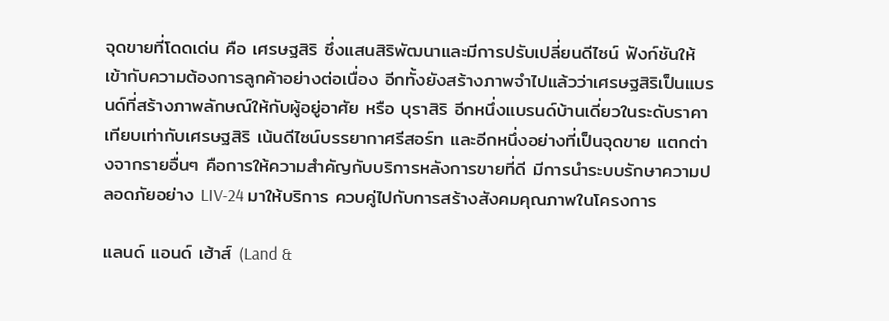จุดขายที่โดดเด่น คือ เศรษฐสิริ ซึ่งแสนสิริพัฒนาและมีการปรับเปลี่ยนดีไซน์ ฟังก์ชันให้เข้ากับความต้องการลูกค้าอย่างต่อเนื่อง อีกทั้งยังสร้างภาพจำไปแล้วว่าเศรษฐสิริเป็นแบรนด์ที่สร้างภาพลักษณ์ให้กับผู้อยู่อาศัย หรือ บุราสิริ อีกหนึ่งแบรนด์บ้านเดี่ยวในระดับราคาเทียบเท่ากับเศรษฐสิริ เน้นดีไซน์บรรยากาศรีสอร์ท และอีกหนึ่งอย่างที่เป็นจุดขาย แตกต่างจากรายอื่นๆ คือการให้ความสำคัญกับบริการหลังการขายที่ดี มีการนำระบบรักษาความปลอดภัยอย่าง LIV-24 มาให้บริการ ควบคู่ไปกับการสร้างสังคมคุณภาพในโครงการ

แลนด์ แอนด์ เฮ้าส์ (Land &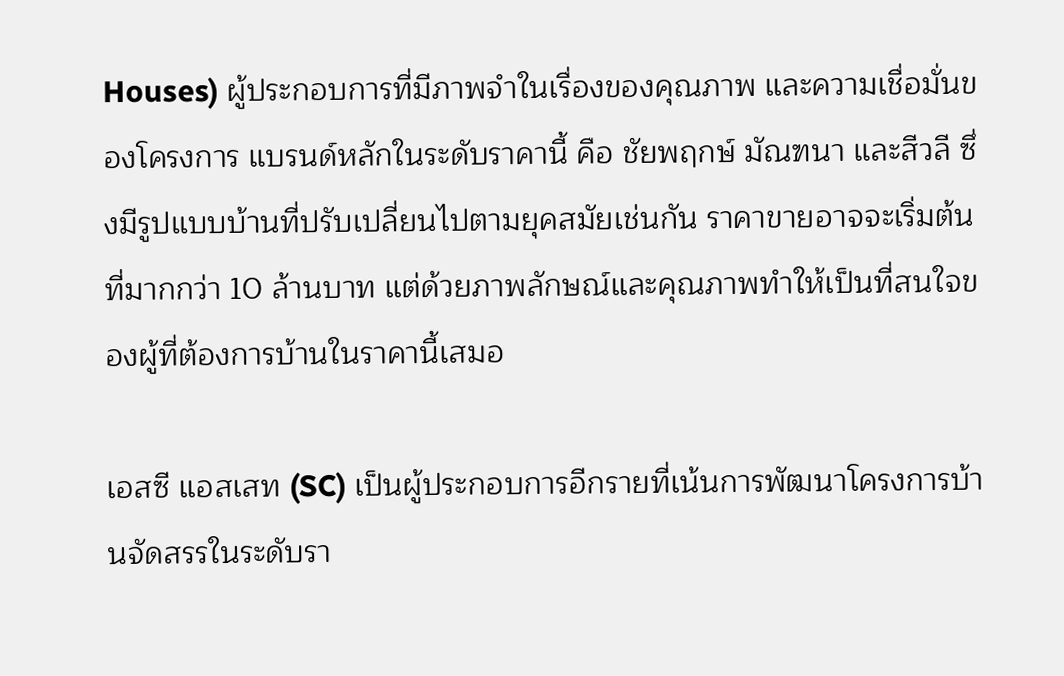Houses) ผู้ประกอบการที่มีภาพจำในเรื่องของคุณภาพ และความเชื่อมั่นของโครงการ แบรนด์หลักในระดับราคานี้ คือ ชัยพฤกษ์ มัณฑนา และสีวลี ซึ่งมีรูปแบบบ้านที่ปรับเปลี่ยนไปตามยุคสมัยเช่นกัน ราคาขายอาจจะเริ่มต้นที่มากกว่า 10 ล้านบาท แต่ด้วยภาพลักษณ์และคุณภาพทำให้เป็นที่สนใจของผู้ที่ต้องการบ้านในราคานี้เสมอ

เอสซี แอสเสท (SC) เป็นผู้ประกอบการอีกรายที่เน้นการพัฒนาโครงการบ้านจัดสรรในระดับรา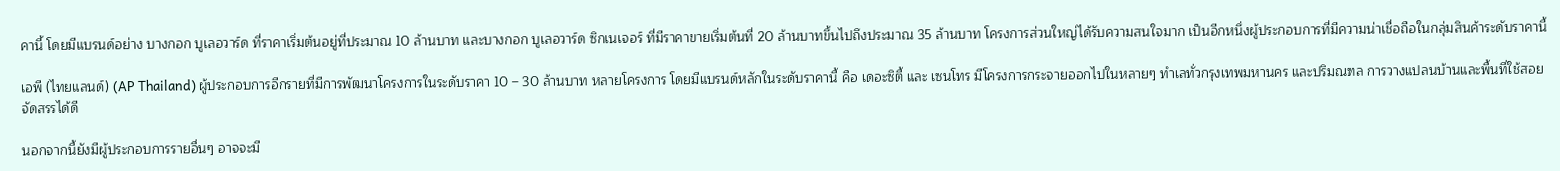คานี้ โดยมีแบรนด์อย่าง บางกอก บูเลอวาร์ด ที่ราคาเริ่มต้นอยู่ที่ประมาณ 10 ล้านบาท และบางกอก บูเลอวาร์ด ซิกเนเจอร์ ที่มีราคาขายเริ่มต้นที่ 20 ล้านบาทขึ้นไปถึงประมาณ 35 ล้านบาท โครงการส่วนใหญ่ได้รับความสนใจมาก เป็นอีกหนึ่งผู้ประกอบการที่มีความน่าเชื่อถือในกลุ่มสินค้าระดับราคานี้

เอพี (ไทยแลนด์) (AP Thailand) ผู้ประกอบการอีกรายที่มีการพัฒนาโครงการในระดับราคา 10 – 30 ล้านบาท หลายโครงการ โดยมีแบรนด์หลักในระดับราคานี้ คือ เดอะซิตี้ และ เซนโทร มีโครงการกระจายออกไปในหลายๆ ทำเลทั่วกรุงเทพมหานคร และปริมณฑล การวางแปลนบ้านและพื้นที่ใช้สอยจัดสรรได้ดี

นอกจากนี้ยังมีผู้ประกอบการรายอื่นๆ อาจจะมี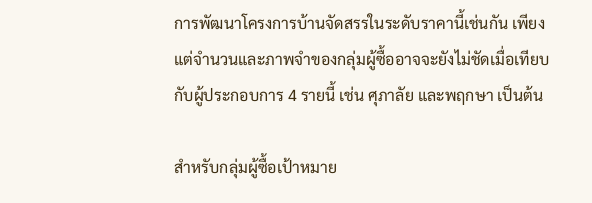การพัฒนาโครงการบ้านจัดสรรในระดับราคานี้เช่นกัน เพียงแต่จำนวนและภาพจำของกลุ่มผู้ซื้ออาจจะยังไม่ชัดเมื่อเทียบกับผู้ประกอบการ 4 รายนี้ เช่น ศุภาลัย และพฤกษา เป็นต้น

สำหรับกลุ่มผู้ซื้อเป้าหมาย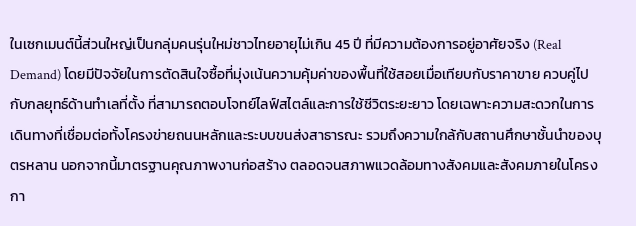ในเซกเมนต์นี้ส่วนใหญ่เป็นกลุ่มคนรุ่นใหม่ชาวไทยอายุไม่เกิน 45 ปี ที่มีความต้องการอยู่อาศัยจริง (Real Demand) โดยมีปัจจัยในการตัดสินใจซื้อที่มุ่งเน้นความคุ้มค่าของพื้นที่ใช้สอยเมื่อเทียบกับราคาขาย ควบคู่ไปกับกลยุทธ์ด้านทำเลที่ตั้ง ที่สามารถตอบโจทย์ไลฟ์สไตล์และการใช้ชีวิตระยะยาว โดยเฉพาะความสะดวกในการเดินทางที่เชื่อมต่อทั้งโครงข่ายถนนหลักและระบบขนส่งสาธารณะ รวมถึงความใกล้กับสถานศึกษาชั้นนำของบุตรหลาน นอกจากนี้มาตรฐานคุณภาพงานก่อสร้าง ตลอดจนสภาพแวดล้อมทางสังคมและสังคมภายในโครงกา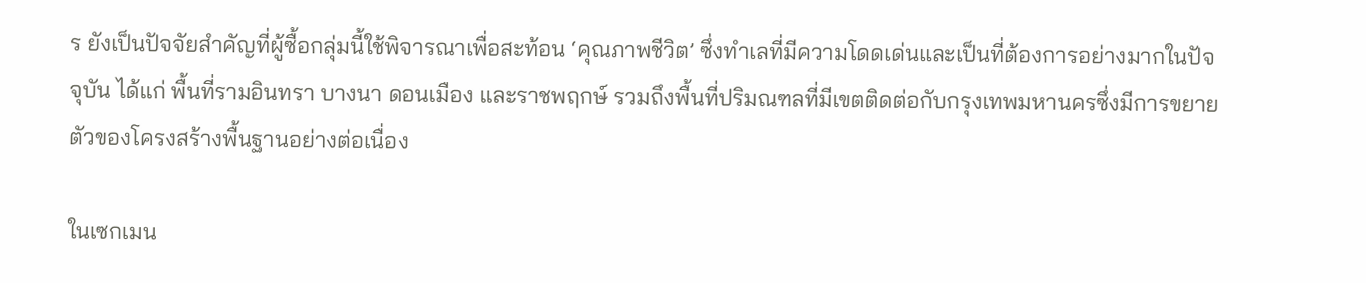ร ยังเป็นปัจจัยสำคัญที่ผู้ซื้อกลุ่มนี้ใช้พิจารณาเพื่อสะท้อน ‘คุณภาพชีวิต’ ซึ่งทำเลที่มีความโดดเด่นและเป็นที่ต้องการอย่างมากในปัจจุบัน ได้แก่ พื้นที่รามอินทรา บางนา ดอนเมือง และราชพฤกษ์ รวมถึงพื้นที่ปริมณฑลที่มีเขตติดต่อกับกรุงเทพมหานครซึ่งมีการขยายตัวของโครงสร้างพื้นฐานอย่างต่อเนื่อง

ในเซกเมน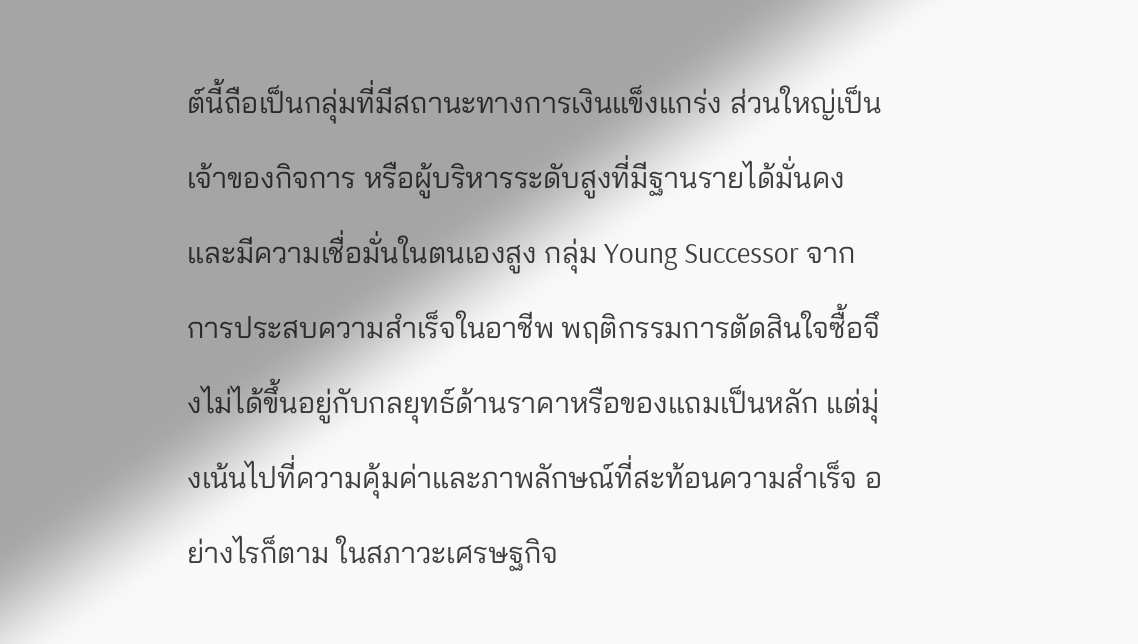ต์นี้ถือเป็นกลุ่มที่มีสถานะทางการเงินแข็งแกร่ง ส่วนใหญ่เป็นเจ้าของกิจการ หรือผู้บริหารระดับสูงที่มีฐานรายได้มั่นคงและมีความเชื่อมั่นในตนเองสูง กลุ่ม Young Successor จากการประสบความสำเร็จในอาชีพ พฤติกรรมการตัดสินใจซื้อจึงไม่ได้ขึ้นอยู่กับกลยุทธ์ด้านราคาหรือของแถมเป็นหลัก แต่มุ่งเน้นไปที่ความคุ้มค่าและภาพลักษณ์ที่สะท้อนความสำเร็จ อย่างไรก็ตาม ในสภาวะเศรษฐกิจ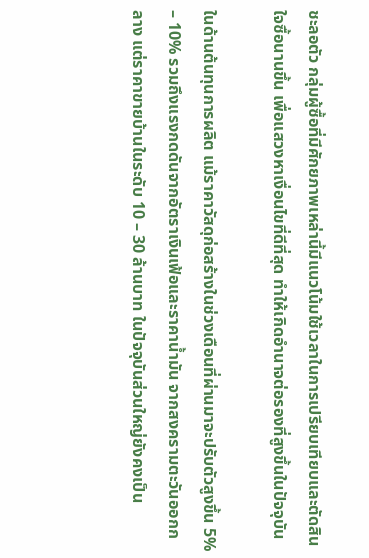ชะลอตัว กลุ่มผู้ซื้อที่มีศักยภาพเหล่านี้มีแนวโน้มใช้เวลาในการเปรียบเทียบและตัดสินใจซื้อนานขึ้น เพื่อแสวงหาเงื่อนไขที่ดีที่สุด ทำให้เกิดอำนาจต่อรองที่สูงขึ้นในปัจจุบัน

ในด้านต้นทุนการผลิต แม้ราคาวัสดุก่อสร้างในช่วงเดือนที่ผ่านมาจะปรับตัวสูงขึ้น 5% – 10% รวมถึงแรงกดดันจากอัตราเงินเฟ้อและราคาน้ำมัน จากสงครามตะวันออกกลาง แต่ราคาขายบ้านในระดับ 10 – 30 ล้านบาท ในปัจจุบันส่วนใหญ่ยังคงเป็น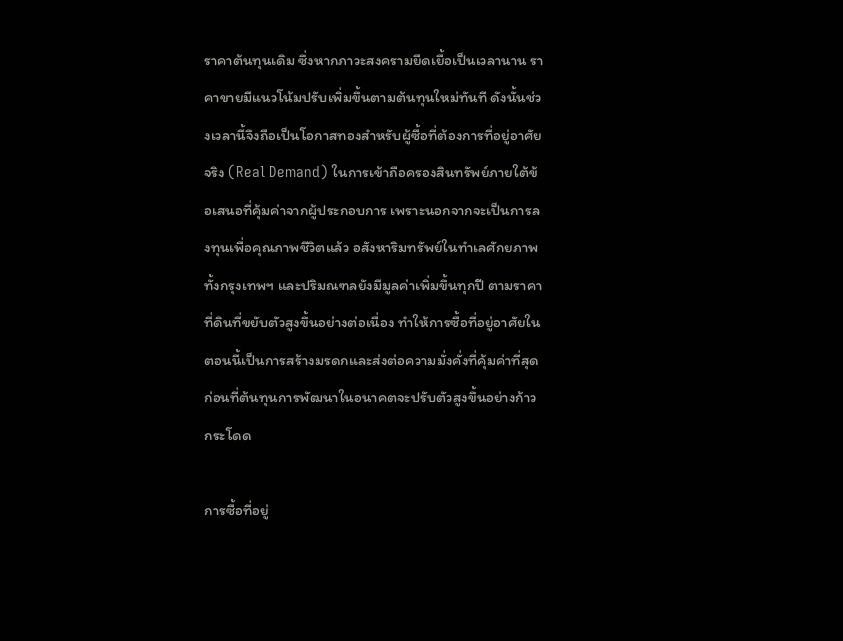ราคาต้นทุนเดิม ซึ่งหากภาวะสงครามยืดเยื้อเป็นเวลานาน ราคาขายมีแนวโน้มปรับเพิ่มขึ้นตามต้นทุนใหม่ทันที ดังนั้นช่วงเวลานี้จึงถือเป็นโอกาสทองสำหรับผู้ซื้อที่ต้องการที่อยู่อาศัยจริง (Real Demand) ในการเข้าถือครองสินทรัพย์ภายใต้ข้อเสนอที่คุ้มค่าจากผู้ประกอบการ เพราะนอกจากจะเป็นการลงทุนเพื่อคุณภาพชีวิตแล้ว อสังหาริมทรัพย์ในทำเลศักยภาพทั้งกรุงเทพฯ และปริมณฑลยังมีมูลค่าเพิ่มขึ้นทุกปี ตามราคาที่ดินที่ขยับตัวสูงขึ้นอย่างต่อเนื่อง ทำให้การซื้อที่อยู่อาศัยในตอนนี้เป็นการสร้างมรดกและส่งต่อความมั่งคั่งที่คุ้มค่าที่สุดก่อนที่ต้นทุนการพัฒนาในอนาคตจะปรับตัวสูงขึ้นอย่างก้าวกระโดด

การซื้อที่อยู่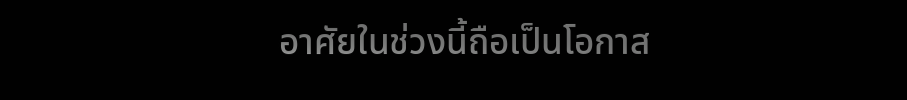อาศัยในช่วงนี้ถือเป็นโอกาส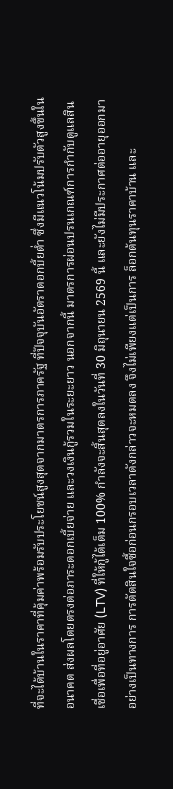ที่จะได้บ้านในราคาที่คุ้มค่าพร้อมรับประโยชน์สูงสุดจากมาตรการภาครัฐ ที่ปัจจุบันอัตราดอกบี้ยต่ำ ซึ่งมีแนวโน้มปรับตัวสูงขึ้นในอนาคต ส่งผลโดยตรงต่อภาระดอกเบี้ยจ่าย และวงเงินกู้รวมในระยะยาว นอกจากนี้ มาตรการผ่อนปรนเกณฑ์การกำกับดูแลสินเชื่อเพื่อที่อยู่อาศัย (LTV) ที่ให้กู้ได้เต็ม 100% กำลังจะสิ้นสุดลงในวันที่ 30 มิถุนายน 2569 นี้ และยังไม่มีประกาศต่ออายุออกมาอย่างเป็นทางการ การตัดสินใจซื้อก่อนกรอบเวลาดังกล่าวจะหมดลง จึงไม่เพียงแต่เป็นการ ล็อกต้นทุนราคาบ้าน และ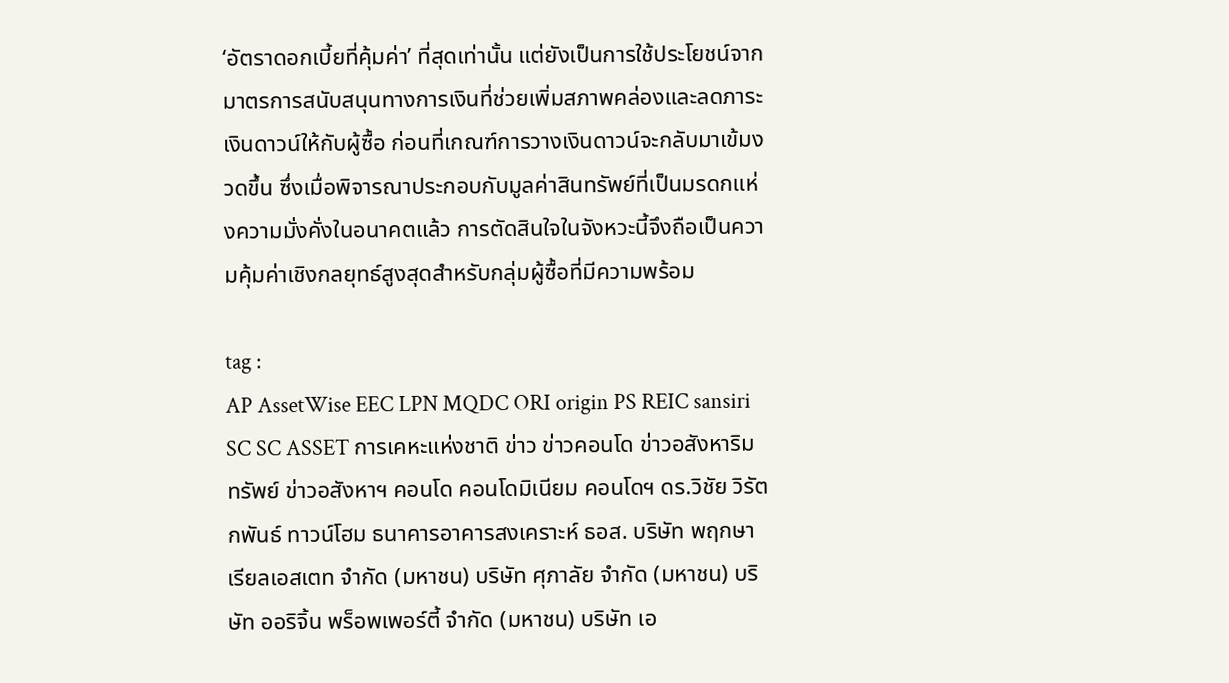‘อัตราดอกเบี้ยที่คุ้มค่า’ ที่สุดเท่านั้น แต่ยังเป็นการใช้ประโยชน์จากมาตรการสนับสนุนทางการเงินที่ช่วยเพิ่มสภาพคล่องและลดภาระเงินดาวน์ให้กับผู้ซื้อ ก่อนที่เกณฑ์การวางเงินดาวน์จะกลับมาเข้มงวดขึ้น ซึ่งเมื่อพิจารณาประกอบกับมูลค่าสินทรัพย์ที่เป็นมรดกแห่งความมั่งคั่งในอนาคตแล้ว การตัดสินใจในจังหวะนี้จึงถือเป็นความคุ้มค่าเชิงกลยุทธ์สูงสุดสำหรับกลุ่มผู้ซื้อที่มีความพร้อม

tag :
AP AssetWise EEC LPN MQDC ORI origin PS REIC sansiri SC SC ASSET การเคหะแห่งชาติ ข่าว ข่าวคอนโด ข่าวอสังหาริมทรัพย์ ข่าวอสังหาฯ คอนโด คอนโดมิเนียม คอนโดฯ ดร.วิชัย วิรัตกพันธ์ ทาวน์โฮม ธนาคารอาคารสงเคราะห์ ธอส. บริษัท พฤกษา เรียลเอสเตท จำกัด (มหาชน) บริษัท ศุภาลัย จำกัด (มหาชน) บริษัท ออริจิ้น พร็อพเพอร์ตี้ จำกัด (มหาชน) บริษัท เอ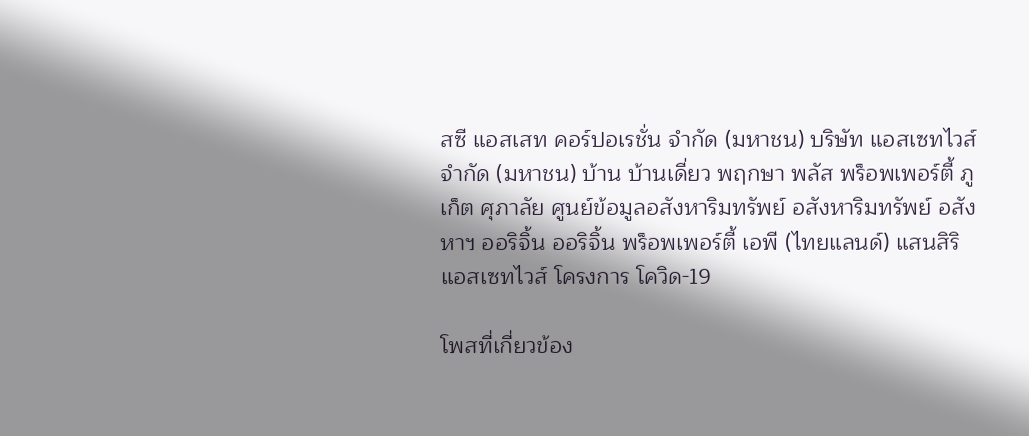สซี แอสเสท คอร์ปอเรชั่น จำกัด (มหาชน) บริษัท แอสเซทไวส์ จำกัด (มหาชน) บ้าน บ้านเดี่ยว พฤกษา พลัส พร็อพเพอร์ตี้ ภูเก็ต ศุภาลัย ศูนย์ข้อมูลอสังหาริมทรัพย์ อสังหาริมทรัพย์ อสังหาฯ ออริจิ้น ออริจิ้น พร็อพเพอร์ตี้ เอพี (ไทยแลนด์) แสนสิริ แอสเซทไวส์ โครงการ โควิด-19

โพสที่เกี่ยวข้อง